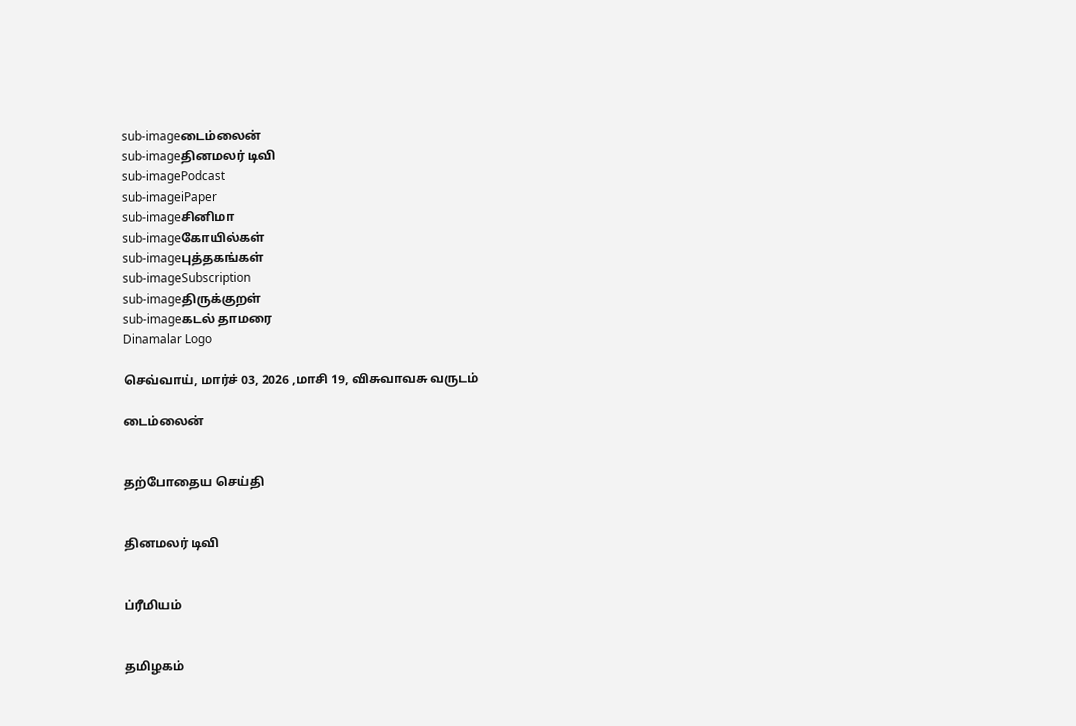sub-imageடைம்லைன்
sub-imageதினமலர் டிவி
sub-imagePodcast
sub-imageiPaper
sub-imageசினிமா
sub-imageகோயில்கள்
sub-imageபுத்தகங்கள்
sub-imageSubscription
sub-imageதிருக்குறள்
sub-imageகடல் தாமரை
Dinamalar Logo

செவ்வாய், மார்ச் 03, 2026 ,மாசி 19, விசுவாவசு வருடம்

டைம்லைன்


தற்போதைய செய்தி


தினமலர் டிவி


ப்ரீமியம்


தமிழகம்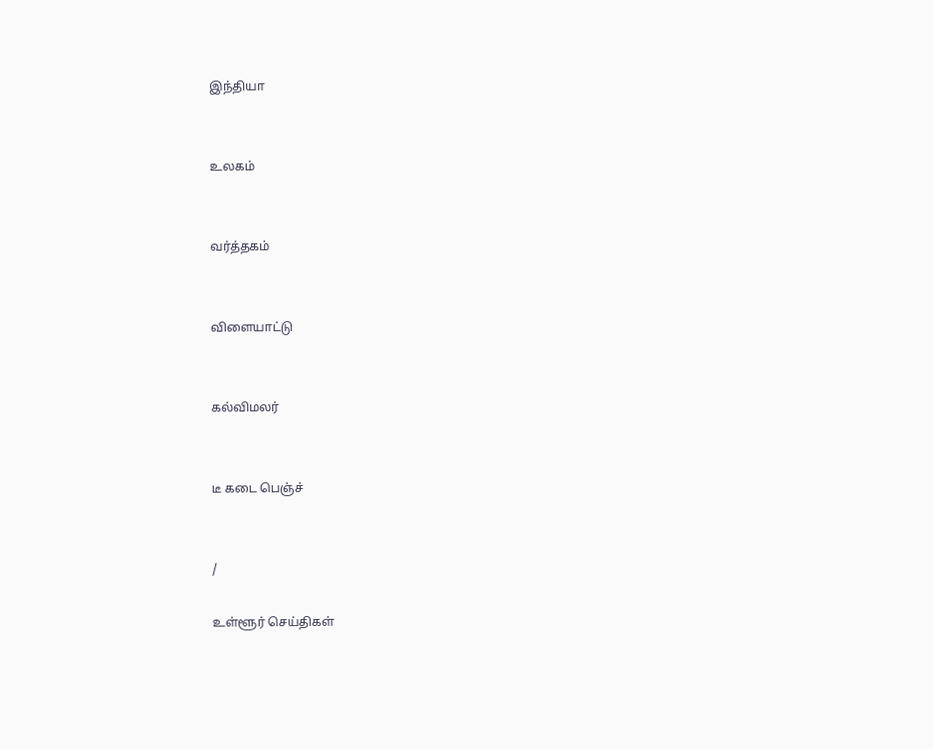இந்தியா


உலகம்


வர்த்தகம்


விளையாட்டு


கல்விமலர்


டீ கடை பெஞ்ச்


/

உள்ளூர் செய்திகள்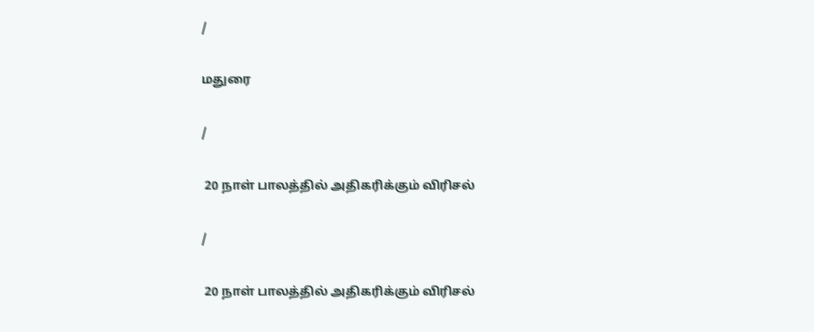/

மதுரை

/

 20 நாள் பாலத்தில் அதிகரிக்கும் விரிசல்

/

 20 நாள் பாலத்தில் அதிகரிக்கும் விரிசல்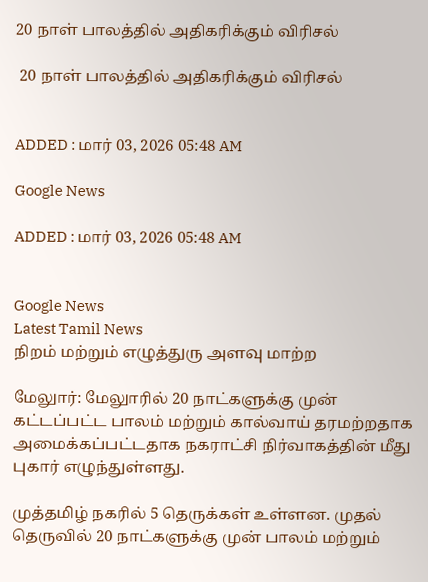20 நாள் பாலத்தில் அதிகரிக்கும் விரிசல்

 20 நாள் பாலத்தில் அதிகரிக்கும் விரிசல்


ADDED : மார் 03, 2026 05:48 AM

Google News

ADDED : மார் 03, 2026 05:48 AM


Google News
Latest Tamil News
நிறம் மற்றும் எழுத்துரு அளவு மாற்ற

மேலுார்: மேலுாரில் 20 நாட்களுக்கு முன் கட்டப்பட்ட பாலம் மற்றும் கால்வாய் தரமற்றதாக அமைக்கப்பட்டதாக நகராட்சி நிர்வாகத்தின் மீது புகார் எழுந்துள்ளது.

முத்தமிழ் நகரில் 5 தெருக்கள் உள்ளன. முதல் தெருவில் 20 நாட்களுக்கு முன் பாலம் மற்றும்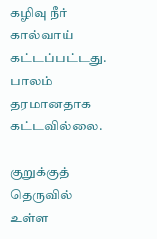கழிவு நீர் கால்வாய் கட்டப்பட்டது. பாலம் தரமானதாக கட்டவில்லை.

குறுக்குத் தெருவில் உள்ள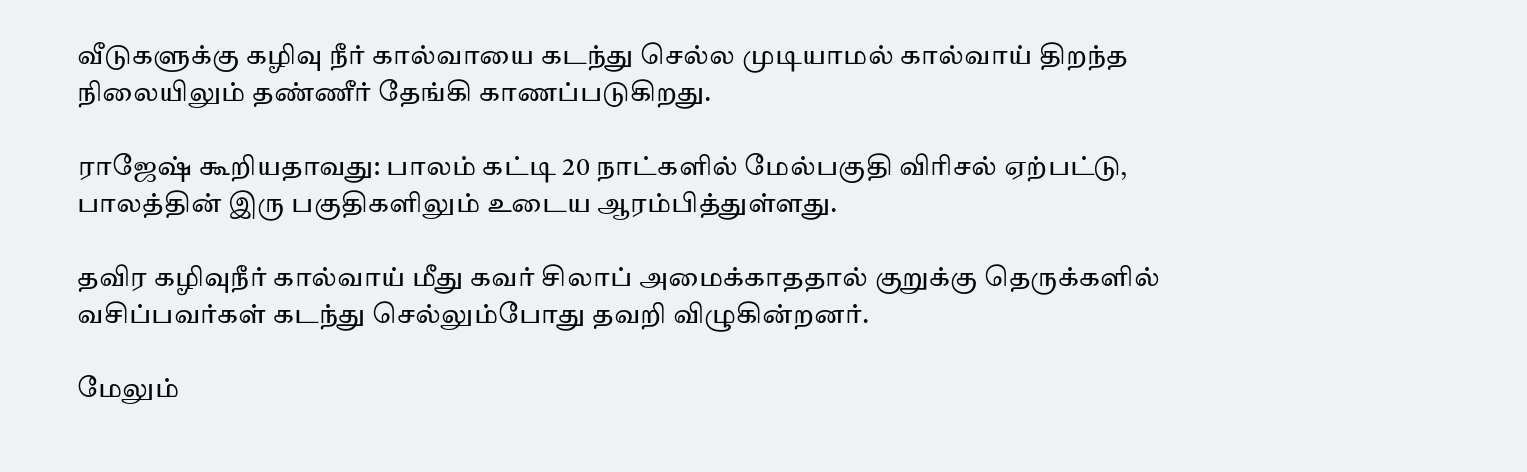வீடுகளுக்கு கழிவு நீர் கால்வாயை கடந்து செல்ல முடியாமல் கால்வாய் திறந்த நிலையிலும் தண்ணீர் தேங்கி காணப்படுகிறது.

ராஜேஷ் கூறியதாவது: பாலம் கட்டி 20 நாட்களில் மேல்பகுதி விரிசல் ஏற்பட்டு, பாலத்தின் இரு பகுதிகளிலும் உடைய ஆரம்பித்துள்ளது.

தவிர கழிவுநீர் கால்வாய் மீது கவர் சிலாப் அமைக்காததால் குறுக்கு தெருக்களில் வசிப்பவர்கள் கடந்து செல்லும்போது தவறி விழுகின்றனர்.

மேலும்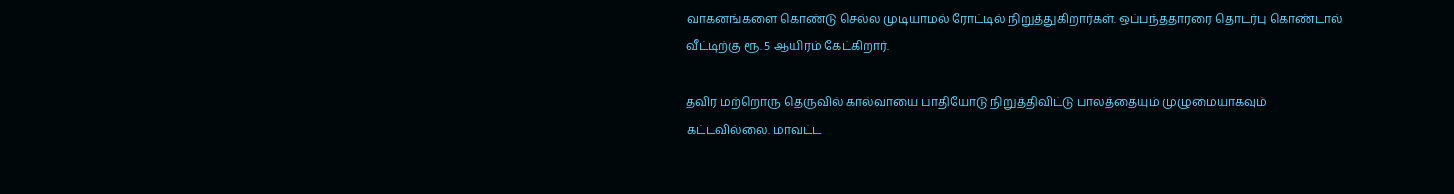வாகனங்களை கொண்டு செல்ல முடியாமல் ரோட்டில் நிறுத்துகிறார்கள். ஒப்பந்ததாரரை தொடர்பு கொண்டால் வீட்டிற்கு ரூ. 5 ஆயிரம் கேட்கிறார்.

தவிர மற்றொரு தெருவில் கால்வாயை பாதியோடு நிறுத்திவிட்டு பாலத்தையும் முழுமையாகவும் கட்டவில்லை. மாவட்ட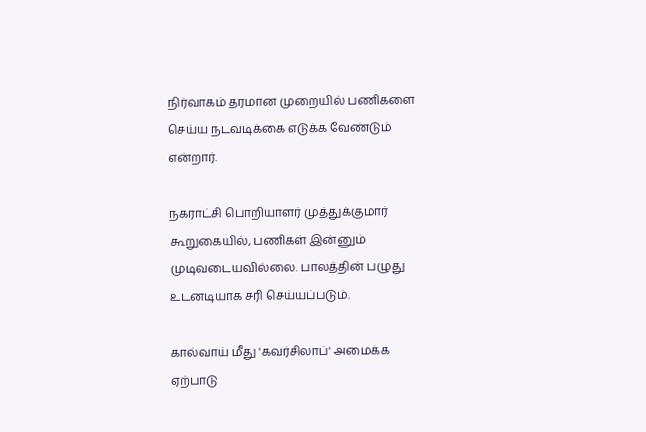நிர்வாகம் தரமான முறையில் பணிகளை செய்ய நடவடிக்கை எடுக்க வேண்டும் என்றார்.

நகராட்சி பொறியாளர் முத்துக்குமார் கூறுகையில், பணிகள் இன்னும் முடிவடையவில்லை. பாலத்தின் பழுது உடனடியாக சரி செய்யப்படும்.

கால்வாய் மீது 'கவர்சிலாப்' அமைக்க ஏற்பாடு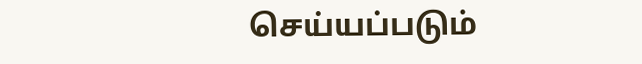செய்யப்படும்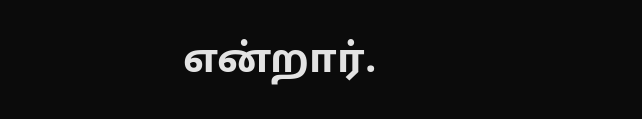என்றார்.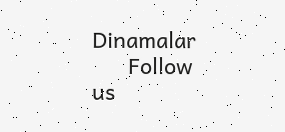Dinamalar
      Follow us